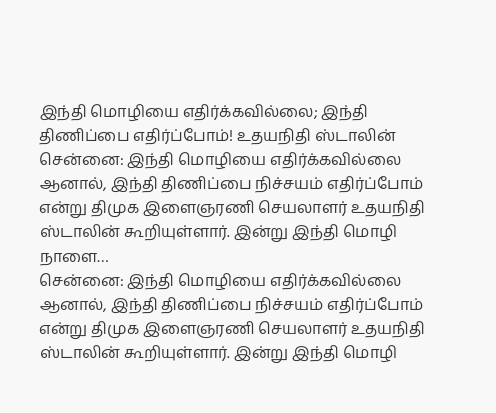இந்தி மொழியை எதிர்க்கவில்லை; இந்தி திணிப்பை எதிர்ப்போம்! உதயநிதி ஸ்டாலின்
சென்னை: இந்தி மொழியை எதிர்க்கவில்லை ஆனால், இந்தி திணிப்பை நிச்சயம் எதிர்ப்போம் என்று திமுக இளைஞரணி செயலாளர் உதயநிதி ஸ்டாலின் கூறியுள்ளார். இன்று இந்தி மொழி நாளை…
சென்னை: இந்தி மொழியை எதிர்க்கவில்லை ஆனால், இந்தி திணிப்பை நிச்சயம் எதிர்ப்போம் என்று திமுக இளைஞரணி செயலாளர் உதயநிதி ஸ்டாலின் கூறியுள்ளார். இன்று இந்தி மொழி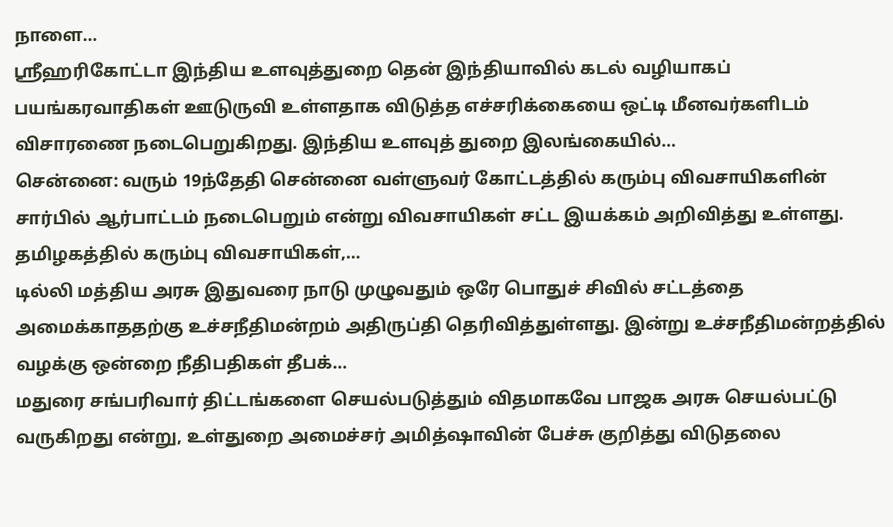நாளை…
ஸ்ரீஹரிகோட்டா இந்திய உளவுத்துறை தென் இந்தியாவில் கடல் வழியாகப் பயங்கரவாதிகள் ஊடுருவி உள்ளதாக விடுத்த எச்சரிக்கையை ஒட்டி மீனவர்களிடம் விசாரணை நடைபெறுகிறது. இந்திய உளவுத் துறை இலங்கையில்…
சென்னை: வரும் 19ந்தேதி சென்னை வள்ளுவர் கோட்டத்தில் கரும்பு விவசாயிகளின் சார்பில் ஆர்பாட்டம் நடைபெறும் என்று விவசாயிகள் சட்ட இயக்கம் அறிவித்து உள்ளது. தமிழகத்தில் கரும்பு விவசாயிகள்,…
டில்லி மத்திய அரசு இதுவரை நாடு முழுவதும் ஒரே பொதுச் சிவில் சட்டத்தை அமைக்காததற்கு உச்சநீதிமன்றம் அதிருப்தி தெரிவித்துள்ளது. இன்று உச்சநீதிமன்றத்தில் வழக்கு ஒன்றை நீதிபதிகள் தீபக்…
மதுரை சங்பரிவார் திட்டங்களை செயல்படுத்தும் விதமாகவே பாஜக அரசு செயல்பட்டு வருகிறது என்று, உள்துறை அமைச்சர் அமித்ஷாவின் பேச்சு குறித்து விடுதலை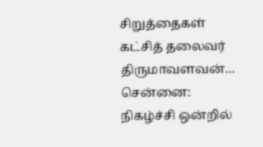சிறுத்தைகள் கட்சித் தலைவர் திருமாவளவன்…
சென்னை: நிகழ்ச்சி ஒன்றில்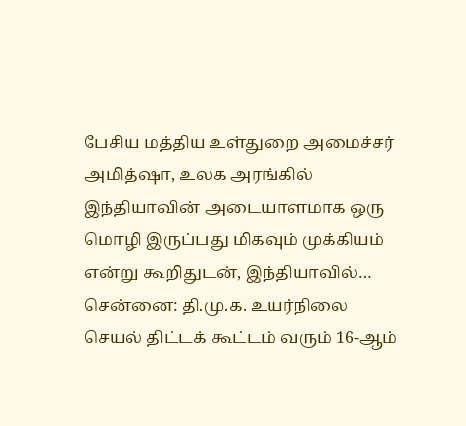பேசிய மத்திய உள்துறை அமைச்சர் அமித்ஷா, உலக அரங்கில் இந்தியாவின் அடையாளமாக ஒரு மொழி இருப்பது மிகவும் முக்கியம் என்று கூறிதுடன், இந்தியாவில்…
சென்னை: தி.மு.க. உயர்நிலை செயல் திட்டக் கூட்டம் வரும் 16-ஆம்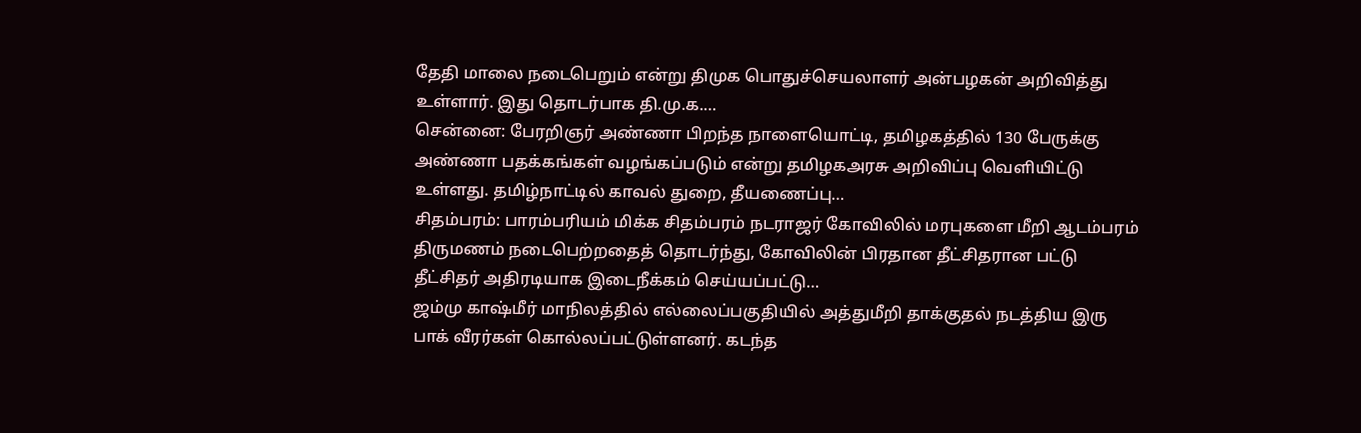தேதி மாலை நடைபெறும் என்று திமுக பொதுச்செயலாளர் அன்பழகன் அறிவித்து உள்ளார். இது தொடர்பாக தி.மு.க.…
சென்னை: பேரறிஞர் அண்ணா பிறந்த நாளையொட்டி, தமிழகத்தில் 130 பேருக்கு அண்ணா பதக்கங்கள் வழங்கப்படும் என்று தமிழகஅரசு அறிவிப்பு வெளியிட்டு உள்ளது. தமிழ்நாட்டில் காவல் துறை, தீயணைப்பு…
சிதம்பரம்: பாரம்பரியம் மிக்க சிதம்பரம் நடராஜர் கோவிலில் மரபுகளை மீறி ஆடம்பரம் திருமணம் நடைபெற்றதைத் தொடர்ந்து, கோவிலின் பிரதான தீட்சிதரான பட்டு தீட்சிதர் அதிரடியாக இடைநீக்கம் செய்யப்பட்டு…
ஜம்மு காஷ்மீர் மாநிலத்தில் எல்லைப்பகுதியில் அத்துமீறி தாக்குதல் நடத்திய இரு பாக் வீரர்கள் கொல்லப்பட்டுள்ளனர். கடந்த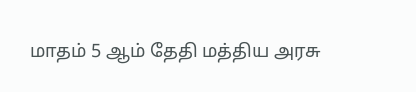மாதம் 5 ஆம் தேதி மத்திய அரசு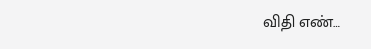விதி எண்…